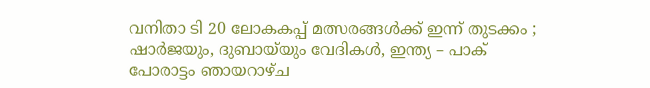വനിതാ ടി 20 ലോകകപ്പ് മത്സരങ്ങള്‍ക്ക് ഇന്ന് തുടക്കം ; ഷാര്‍ജയും, ദുബായ്‌യും വേദികള്‍, ഇന്ത്യ – പാക് പോരാട്ടം ഞായറാഴ്ച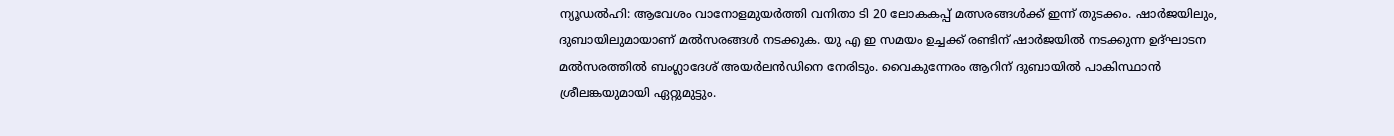ന്യൂഡല്‍ഹി: ആവേശം വാനോളമുയര്‍ത്തി വനിതാ ടി 20 ലോകകപ്പ് മത്സരങ്ങള്‍ക്ക് ഇന്ന് തുടക്കം. ഷാര്‍ജയിലും, ദുബായിലുമായാണ് മല്‍സരങ്ങള്‍ നടക്കുക. യു എ ഇ സമയം ഉച്ചക്ക് രണ്ടിന് ഷാര്‍ജയില്‍ നടക്കുന്ന ഉദ്ഘാടന മല്‍സരത്തില്‍ ബംഗ്ലാദേശ് അയര്‍ലന്‍ഡിനെ നേരിടും. വൈകുന്നേരം ആറിന് ദുബായില്‍ പാകിസ്ഥാന്‍ ശ്രീലങ്കയുമായി ഏറ്റുമുട്ടും.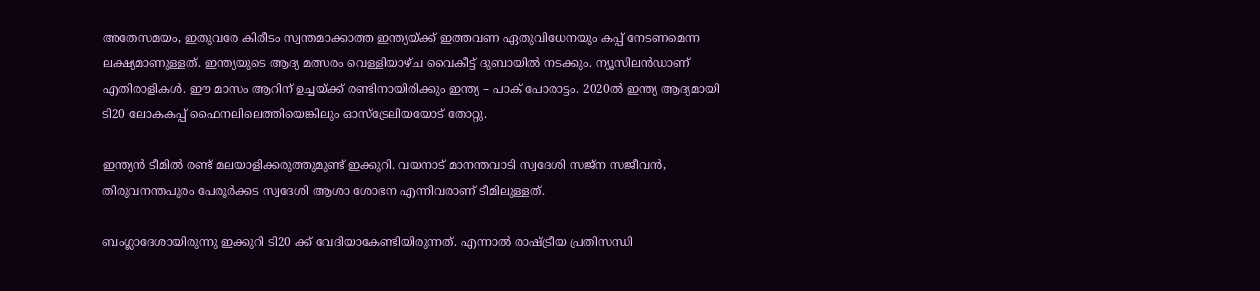അതേസമയം, ഇതുവരേ കിരീടം സ്വന്തമാക്കാത്ത ഇന്ത്യയ്ക്ക് ഇത്തവണ ഏതുവിധേനയും കപ്പ് നേടണമെന്ന ലക്ഷ്യമാണുള്ളത്. ഇന്ത്യയുടെ ആദ്യ മത്സരം വെള്ളിയാഴ്ച വൈകീട്ട് ദുബായില്‍ നടക്കും. ന്യൂസിലന്‍ഡാണ് എതിരാളികള്‍. ഈ മാസം ആറിന് ഉച്ചയ്ക്ക് രണ്ടിനായിരിക്കും ഇന്ത്യ – പാക് പോരാട്ടം. 2020ല്‍ ഇന്ത്യ ആദ്യമായി ടി20 ലോകകപ്പ് ഫൈനലിലെത്തിയെങ്കിലും ഓസ്ട്രേലിയയോട് തോറ്റു.

ഇന്ത്യന്‍ ടീമില്‍ രണ്ട് മലയാളിക്കരുത്തുമുണ്ട് ഇക്കുറി. വയനാട് മാനന്തവാടി സ്വദേശി സജ്ന സജീവന്‍, തിരുവനന്തപുരം പേരൂര്‍ക്കട സ്വദേശി ആശാ ശോഭന എന്നിവരാണ് ടീമിലുള്ളത്.

ബംഗ്ലാദേശായിരുന്നു ഇക്കുറി ടി20 ക്ക് വേദിയാകേണ്ടിയിരുന്നത്. എന്നാല്‍ രാഷ്ട്രീയ പ്രതിസന്ധി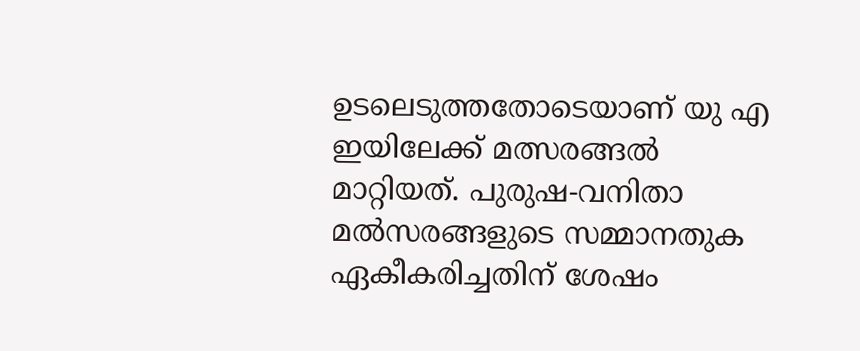ഉടലെടുത്തതോടെയാണ് യു എ ഇയിലേക്ക് മത്സരങ്ങല്‍ മാറ്റിയത്. പുരുഷ-വനിതാ മല്‍സരങ്ങളുടെ സമ്മാനതുക ഏകീകരിച്ചതിന് ശേഷം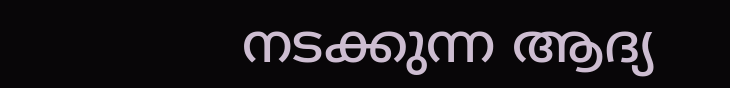നടക്കുന്ന ആദ്യ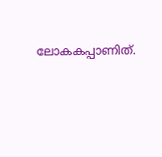ലോകകപ്പാണിത്.